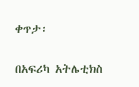ቀጥታ፡

በአፍሪካ አትሌቲክስ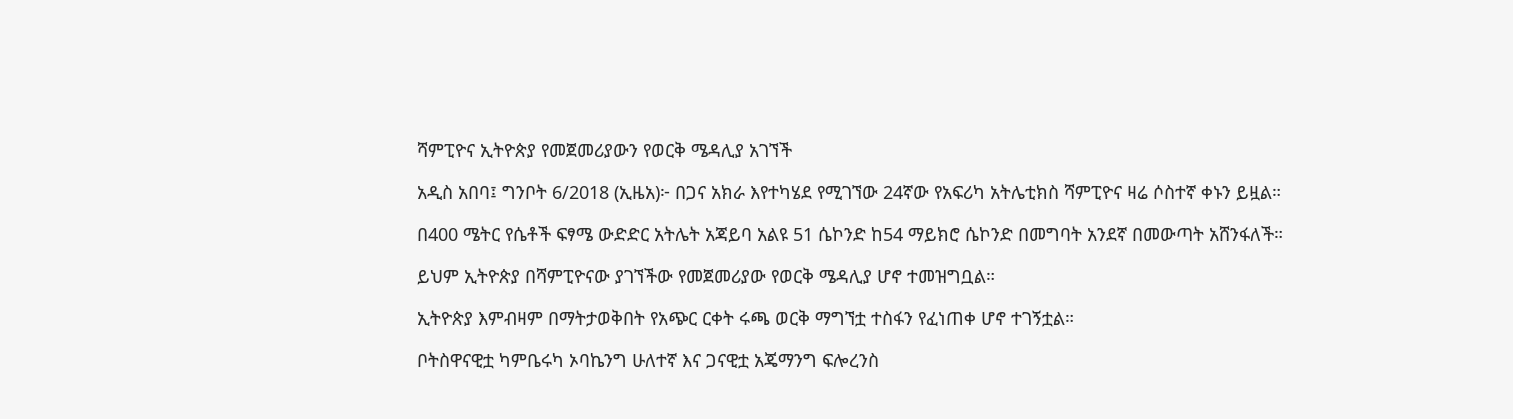ሻምፒዮና ኢትዮጵያ የመጀመሪያውን የወርቅ ሜዳሊያ አገኘች

አዲስ አበባ፤ ግንቦት 6/2018 (ኢዜአ)፦ በጋና አክራ እየተካሄደ የሚገኘው 24ኛው የአፍሪካ አትሌቲክስ ሻምፒዮና ዛሬ ሶስተኛ ቀኑን ይዟል።

በ400 ሜትር የሴቶች ፍፃሜ ውድድር አትሌት አጃይባ አልዩ 51 ሴኮንድ ከ54 ማይክሮ ሴኮንድ በመግባት አንደኛ በመውጣት አሸንፋለች።

ይህም ኢትዮጵያ በሻምፒዮናው ያገኘችው የመጀመሪያው የወርቅ ሜዳሊያ ሆኖ ተመዝግቧል።

ኢትዮጵያ እምብዛም በማትታወቅበት የአጭር ርቀት ሩጫ ወርቅ ማግኘቷ ተስፋን የፈነጠቀ ሆኖ ተገኝቷል።

ቦትስዋናዊቷ ካምቤሩካ ኦባኬንግ ሁለተኛ እና ጋናዊቷ አጄማንግ ፍሎረንስ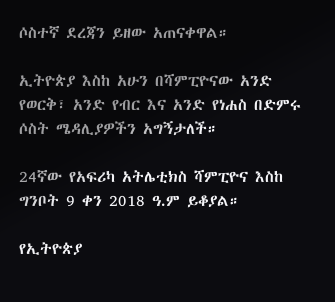ሶስተኛ ደረጃን ይዘው አጠናቀዋል።

ኢትዮጵያ እስከ አሁን በሻምፒዮናው አንድ የወርቅ፣ አንድ የብር እና አንድ የነሐስ በድምሩ ሶስት ሜዳሊያዎችን አግኝታለች።

24ኛው የአፍሪካ አትሌቲክስ ሻምፒዮና እስከ ግንቦት 9 ቀን 2018 ዓ.ም ይቆያል።

የኢትዮጵያ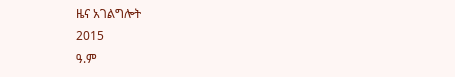ዜና አገልግሎት
2015
ዓ.ም